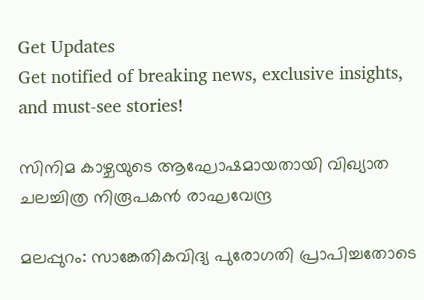Get Updates
Get notified of breaking news, exclusive insights, and must-see stories!

സിനിമ കാഴ്ചയുടെ ആഘോഷമായതായി വിഖ്യാത ചലച്ചിത്ര നിരൂപകന്‍ രാഘവേന്ദ്ര

മലപ്പുറം: സാങ്കേതികവിദ്യ പുരോഗതി പ്രാപിച്ചതോടെ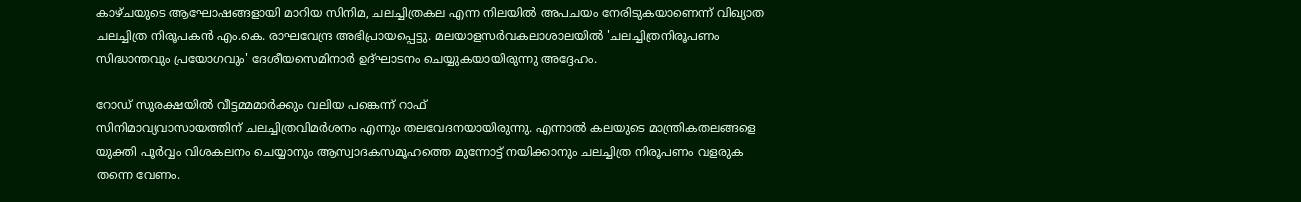കാഴ്ചയുടെ ആഘോഷങ്ങളായി മാറിയ സിനിമ, ചലച്ചിത്രകല എന്ന നിലയില്‍ അപചയം നേരിടുകയാണെന്ന് വിഖ്യാത ചലച്ചിത്ര നിരൂപകന്‍ എം.കെ. രാഘവേന്ദ്ര അഭിപ്രായപ്പെട്ടു. മലയാളസര്‍വകലാശാലയില്‍ 'ചലച്ചിത്രനിരൂപണം സിദ്ധാന്തവും പ്രയോഗവും' ദേശീയസെമിനാര്‍ ഉദ്ഘാടനം ചെയ്യുകയായിരുന്നു അദ്ദേഹം.

റോഡ് സുരക്ഷയില്‍ വീട്ടമ്മമാര്‍ക്കും വലിയ പങ്കെന്ന് റാഫ്
സിനിമാവ്യവാസായത്തിന് ചലച്ചിത്രവിമര്‍ശനം എന്നും തലവേദനയായിരുന്നു. എന്നാല്‍ കലയുടെ മാന്ത്രികതലങ്ങളെ യുക്തി പൂര്‍വ്വം വിശകലനം ചെയ്യാനും ആസ്വാദകസമൂഹത്തെ മുന്നോട്ട് നയിക്കാനും ചലച്ചിത്ര നിരൂപണം വളരുക തന്നെ വേണം.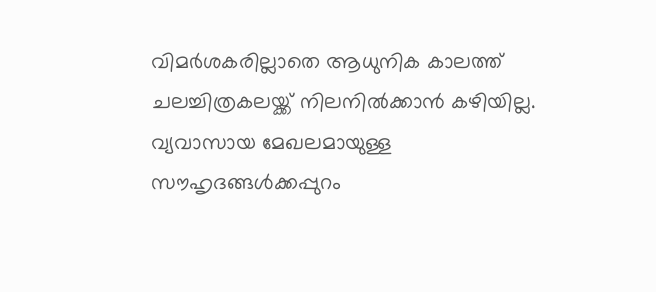വിമര്‍ശകരില്ലാതെ ആധുനിക കാലത്ത് ചലച്ചിത്രകലയ്ക്ക് നിലനില്‍ക്കാന്‍ കഴിയില്ല. വ്യവാസായ മേഖലമായുള്ള സൗഹൃദങ്ങള്‍ക്കപ്പുറം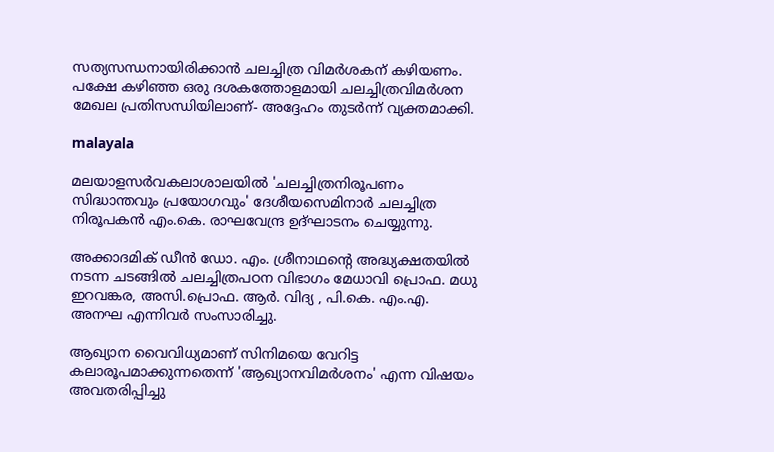സത്യസന്ധനായിരിക്കാന്‍ ചലച്ചിത്ര വിമര്‍ശകന് കഴിയണം. പക്ഷേ കഴിഞ്ഞ ഒരു ദശകത്തോളമായി ചലച്ചിത്രവിമര്‍ശന മേഖല പ്രതിസന്ധിയിലാണ്- അദ്ദേഹം തുടര്‍ന്ന് വ്യക്തമാക്കി.

malayala

മലയാളസര്‍വകലാശാലയില്‍ 'ചലച്ചിത്രനിരൂപണം സിദ്ധാന്തവും പ്രയോഗവും' ദേശീയസെമിനാര്‍ ചലച്ചിത്ര നിരൂപകന്‍ എം.കെ. രാഘവേന്ദ്ര ഉദ്ഘാടനം ചെയ്യുന്നു.

അക്കാദമിക് ഡീന്‍ ഡോ. എം. ശ്രീനാഥന്റെ അദ്ധ്യക്ഷതയില്‍ നടന്ന ചടങ്ങില്‍ ചലച്ചിത്രപഠന വിഭാഗം മേധാവി പ്രൊഫ. മധു ഇറവങ്കര, അസി.പ്രൊഫ. ആര്‍. വിദ്യ , പി.കെ. എം.എ. അനഘ എന്നിവര്‍ സംസാരിച്ചു.

ആഖ്യാന വൈവിധ്യമാണ് സിനിമയെ വേറിട്ട കലാരൂപമാക്കുന്നതെന്ന് 'ആഖ്യാനവിമര്‍ശനം' എന്ന വിഷയം അവതരിപ്പിച്ചു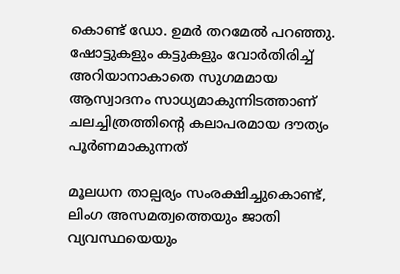കൊണ്ട് ഡോ. ഉമര്‍ തറമേല്‍ പറഞ്ഞു. ഷോട്ടുകളും കട്ടുകളും വോര്‍തിരിച്ച് അറിയാനാകാതെ സുഗമമായ ആസ്വാദനം സാധ്യമാകുന്നിടത്താണ് ചലച്ചിത്രത്തിന്റെ കലാപരമായ ദൗത്യം പൂര്‍ണമാകുന്നത്

മൂലധന താല്പര്യം സംരക്ഷിച്ചുകൊണ്ട്, ലിംഗ അസമത്വത്തെയും ജാതി വ്യവസ്ഥയെയും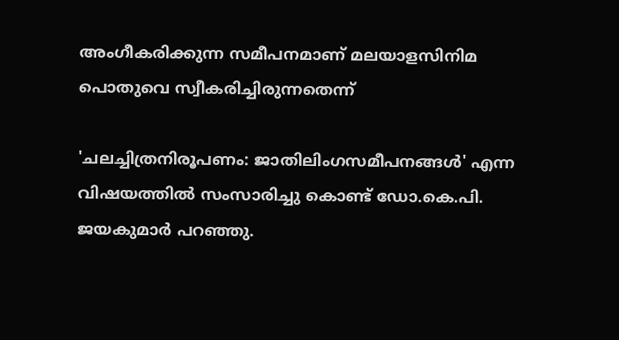അംഗീകരിക്കുന്ന സമീപനമാണ് മലയാളസിനിമ പൊതുവെ സ്വീകരിച്ചിരുന്നതെന്ന്

'ചലച്ചിത്രനിരൂപണം: ജാതിലിംഗസമീപനങ്ങള്‍' എന്ന വിഷയത്തില്‍ സംസാരിച്ചു കൊണ്ട് ഡോ.കെ.പി. ജയകുമാര്‍ പറഞ്ഞു.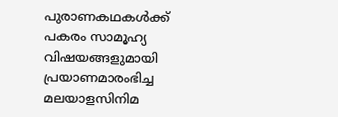പുരാണകഥകള്‍ക്ക് പകരം സാമൂഹ്യ വിഷയങ്ങളുമായി പ്രയാണമാരംഭിച്ച മലയാളസിനിമ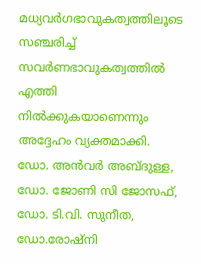മധ്യവര്‍ഗഭാവുകത്വത്തിലൂടെ സഞ്ചരിച്ച് സവര്‍ണഭാവുകത്വത്തില്‍ എത്തി നില്‍ക്കുകയാണെന്നും അദ്ദേഹം വ്യക്തമാക്കി. ഡോ. അന്‍വര്‍ അബ്ദുള്ള, ഡോ. ജോണി സി ജോസഫ്, ഡോ. ടി.വി. സുനീത, ഡോ.രോഷ്‌നി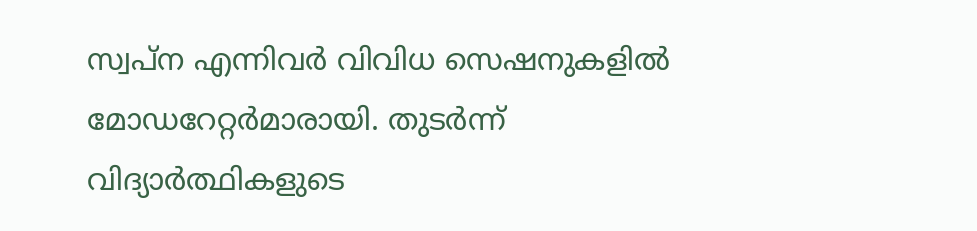സ്വപ്ന എന്നിവര്‍ വിവിധ സെഷനുകളില്‍ മോഡറേറ്റര്‍മാരായി. തുടര്‍ന്ന് വിദ്യാര്‍ത്ഥികളുടെ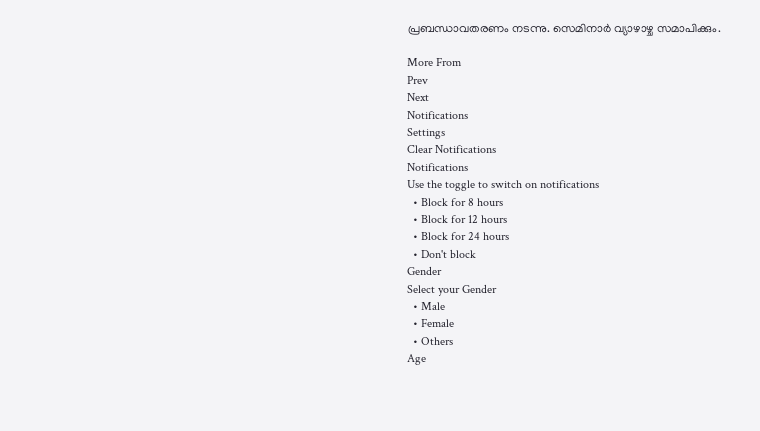പ്രബന്ധാവതരണം നടന്നു. സെമിനാര്‍ വ്യാഴാഴ്ച സമാപിക്കും.

More From
Prev
Next
Notifications
Settings
Clear Notifications
Notifications
Use the toggle to switch on notifications
  • Block for 8 hours
  • Block for 12 hours
  • Block for 24 hours
  • Don't block
Gender
Select your Gender
  • Male
  • Female
  • Others
Age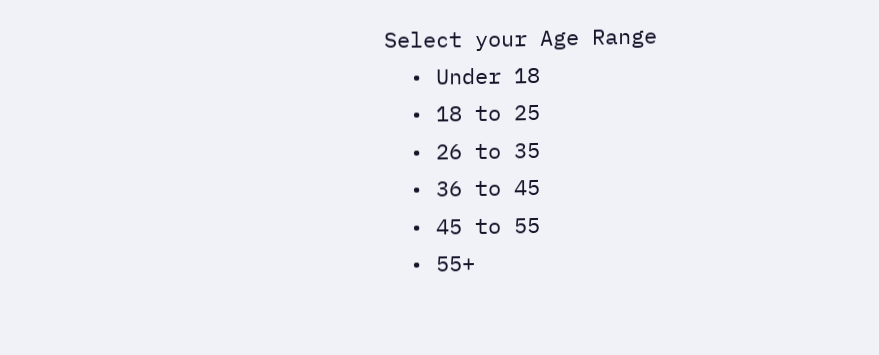Select your Age Range
  • Under 18
  • 18 to 25
  • 26 to 35
  • 36 to 45
  • 45 to 55
  • 55+